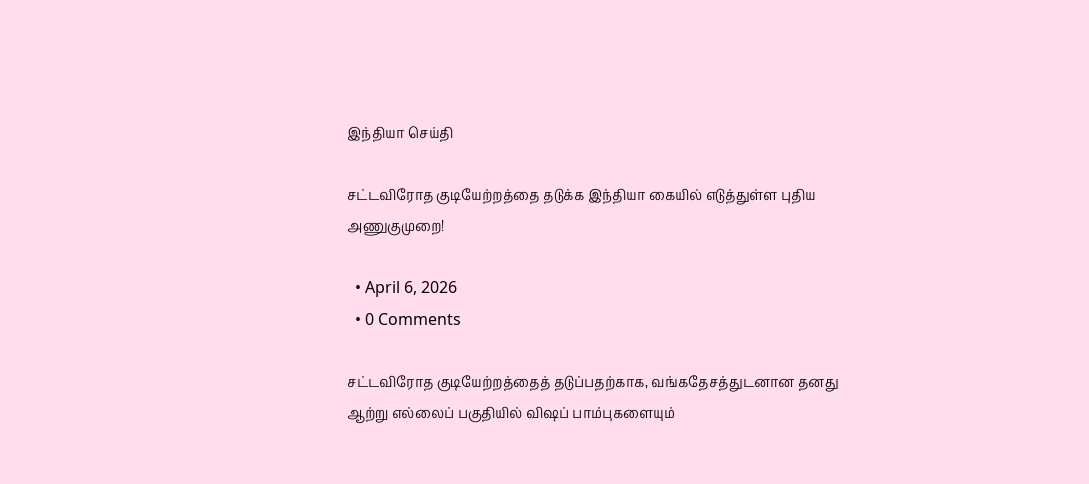இந்தியா செய்தி

சட்டவிரோத குடியேற்றத்தை தடுக்க இந்தியா கையில் எடுத்துள்ள புதிய அணுகுமுறை!

  • April 6, 2026
  • 0 Comments

சட்டவிரோத குடியேற்றத்தைத் தடுப்பதற்காக, வங்கதேசத்துடனான தனது  ஆற்று எல்லைப் பகுதியில் விஷப் பாம்புகளையும்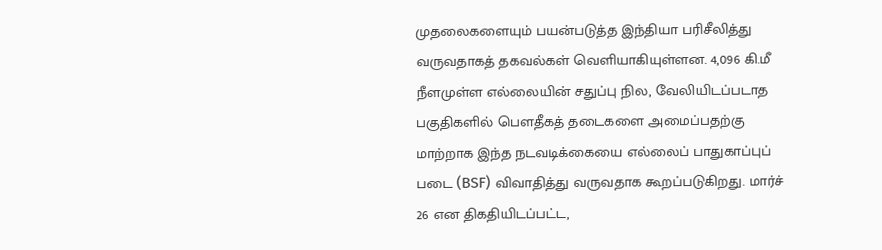முதலைகளையும் பயன்படுத்த இந்தியா பரிசீலித்து வருவதாகத் தகவல்கள் வெளியாகியுள்ளன. 4,096 கி.மீ நீளமுள்ள எல்லையின் சதுப்பு நில, வேலியிடப்படாத பகுதிகளில் பௌதீகத் தடைகளை அமைப்பதற்கு மாற்றாக இந்த நடவடிக்கையை எல்லைப் பாதுகாப்புப் படை (BSF) விவாதித்து வருவதாக கூறப்படுகிறது. மார்ச் 26 என திகதியிடப்பட்ட,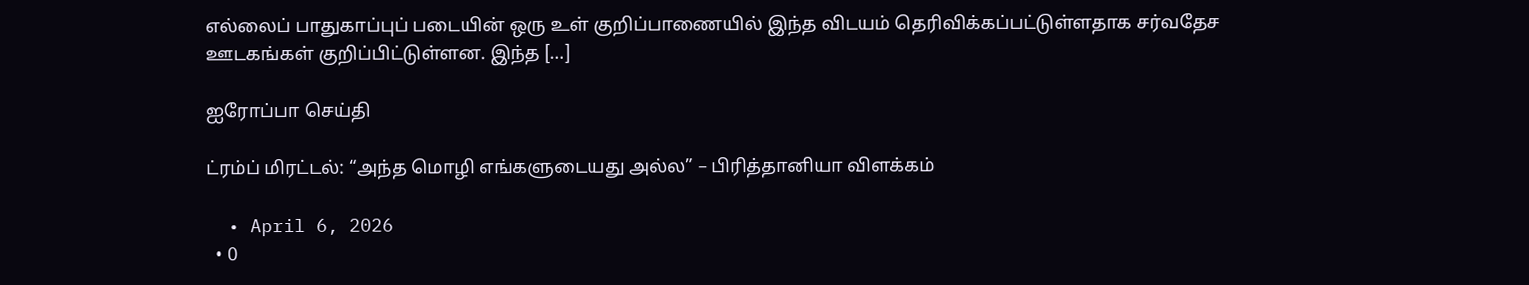எல்லைப் பாதுகாப்புப் படையின் ஒரு உள் குறிப்பாணையில் இந்த விடயம் தெரிவிக்கப்பட்டுள்ளதாக சர்வதேச ஊடகங்கள் குறிப்பிட்டுள்ளன. இந்த […]

ஐரோப்பா செய்தி

ட்ரம்ப் மிரட்டல்: “அந்த மொழி எங்களுடையது அல்ல” – பிரித்தானியா விளக்கம்

  • April 6, 2026
  • 0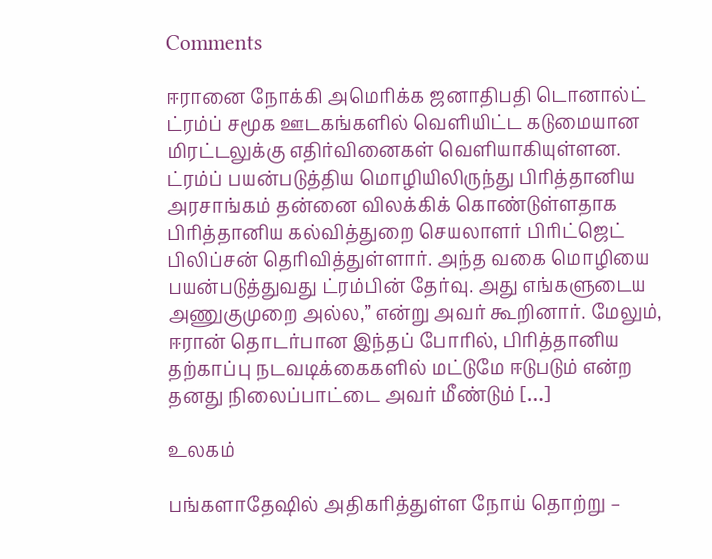Comments

ஈரானை நோக்கி அமெரிக்க ஜனாதிபதி டொனால்ட் ட்ரம்ப் சமூக ஊடகங்களில் வெளியிட்ட கடுமையான மிரட்டலுக்கு எதிர்வினைகள் வெளியாகியுள்ளன. ட்ரம்ப் பயன்படுத்திய மொழியிலிருந்து பிரித்தானிய அரசாங்கம் தன்னை விலக்கிக் கொண்டுள்ளதாக பிரித்தானிய கல்வித்துறை செயலாளர் பிரிட்ஜெட் பிலிப்சன் தெரிவித்துள்ளார். அந்த வகை மொழியை பயன்படுத்துவது ட்ரம்பின் தேர்வு. அது எங்களுடைய அணுகுமுறை அல்ல,” என்று அவர் கூறினார். மேலும், ஈரான் தொடர்பான இந்தப் போரில், பிரித்தானிய தற்காப்பு நடவடிக்கைகளில் மட்டுமே ஈடுபடும் என்ற தனது நிலைப்பாட்டை அவர் மீண்டும் […]

உலகம்

பங்களாதேஷில் அதிகரித்துள்ள நோய் தொற்று –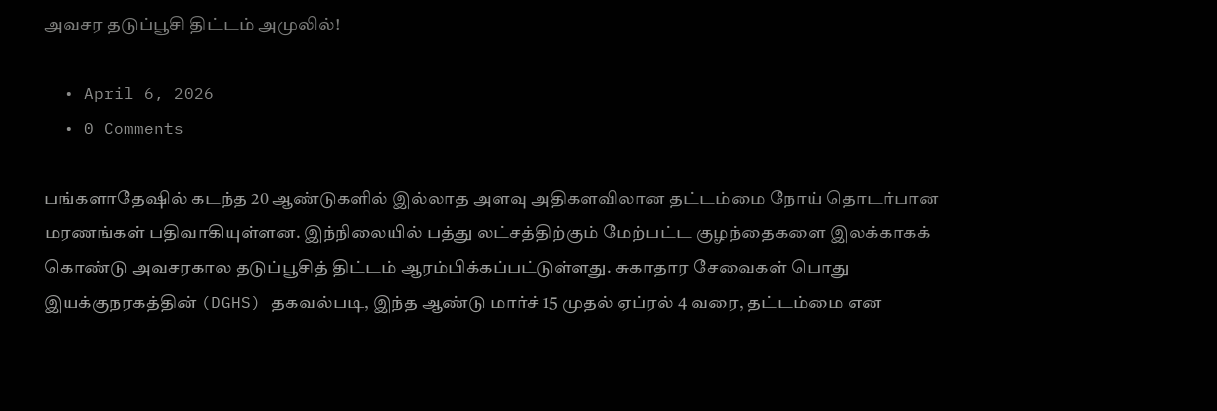அவசர தடுப்பூசி திட்டம் அமுலில்!

  • April 6, 2026
  • 0 Comments

பங்களாதேஷில் கடந்த 20 ஆண்டுகளில் இல்லாத அளவு அதிகளவிலான தட்டம்மை நோய் தொடர்பான மரணங்கள் பதிவாகியுள்ளன. இந்நிலையில் பத்து லட்சத்திற்கும் மேற்பட்ட குழந்தைகளை இலக்காகக் கொண்டு அவசரகால தடுப்பூசித் திட்டம் ஆரம்பிக்கப்பட்டுள்ளது. சுகாதார சேவைகள் பொது இயக்குநரகத்தின் (DGHS) தகவல்படி, இந்த ஆண்டு மார்ச் 15 முதல் ஏப்ரல் 4 வரை, தட்டம்மை என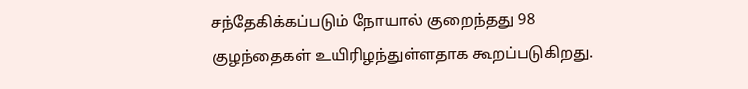சந்தேகிக்கப்படும் நோயால் குறைந்தது 98 குழந்தைகள் உயிரிழந்துள்ளதாக கூறப்படுகிறது.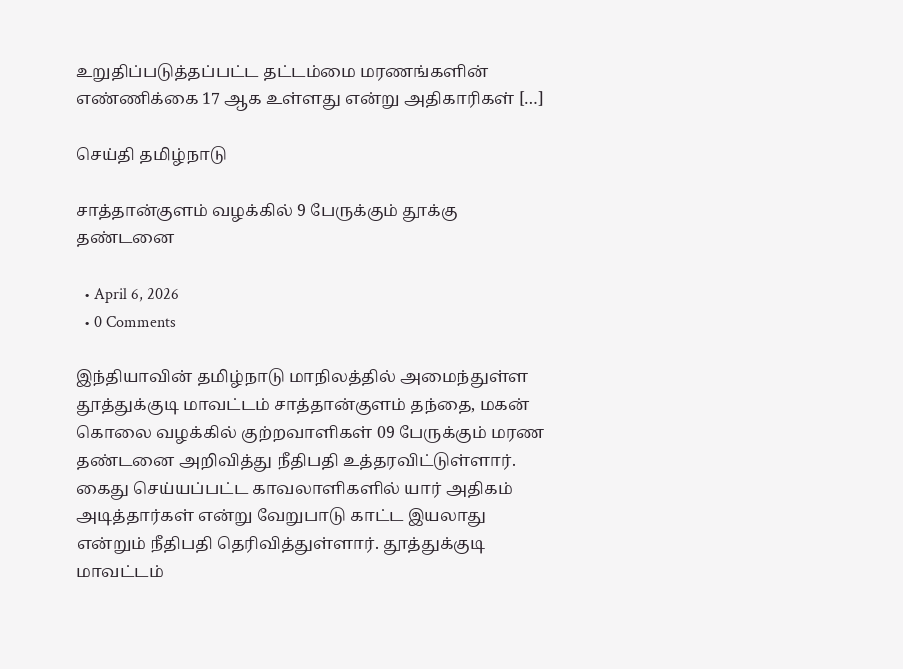உறுதிப்படுத்தப்பட்ட தட்டம்மை மரணங்களின் எண்ணிக்கை 17 ஆக உள்ளது என்று அதிகாரிகள் […]

செய்தி தமிழ்நாடு

சாத்தான்குளம் வழக்கில் 9 பேருக்கும் தூக்கு தண்டனை

  • April 6, 2026
  • 0 Comments

இந்தியாவின் தமிழ்நாடு மாநிலத்தில் அமைந்துள்ள தூத்துக்குடி மாவட்டம் சாத்தான்குளம் தந்தை, மகன் கொலை வழக்கில் குற்றவாளிகள் 09 பேருக்கும் மரண தண்டனை அறிவித்து நீதிபதி உத்தரவிட்டுள்ளார். கைது செய்யப்பட்ட காவலாளிகளில் யார் அதிகம் அடித்தார்கள் என்று வேறுபாடு காட்ட இயலாது என்றும் நீதிபதி தெரிவித்துள்ளார். தூத்துக்குடி மாவட்டம்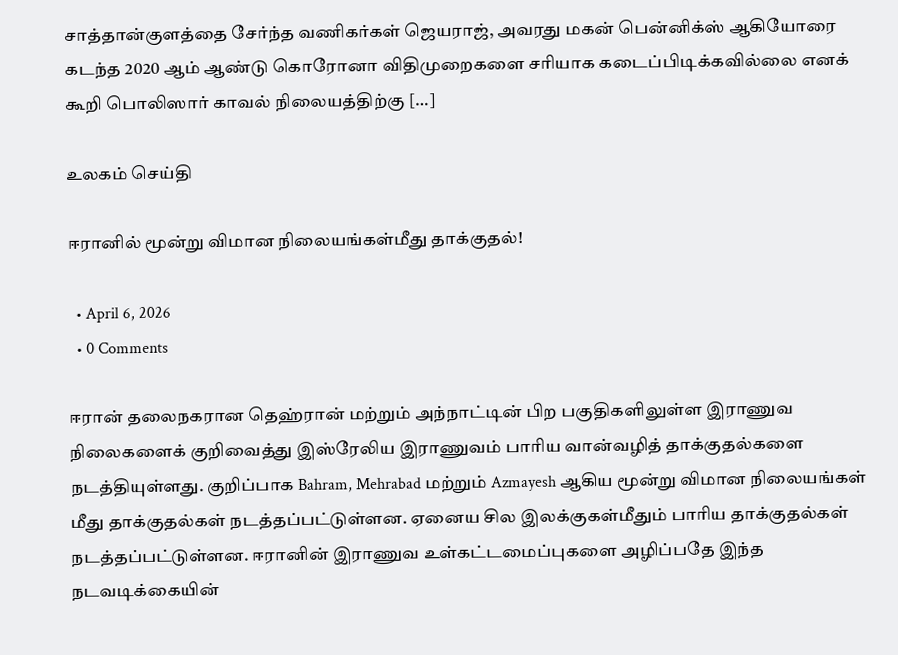சாத்தான்குளத்தை சேர்ந்த வணிகர்கள் ஜெயராஜ், அவரது மகன் பென்னிக்ஸ் ஆகியோரை கடந்த 2020 ஆம் ஆண்டு கொரோனா விதிமுறைகளை சரியாக கடைப்பிடிக்கவில்லை எனக் கூறி பொலிஸார் காவல் நிலையத்திற்கு […]

உலகம் செய்தி

ஈரானில் மூன்று விமான நிலையங்கள்மீது தாக்குதல்!

  • April 6, 2026
  • 0 Comments

ஈரான் தலைநகரான தெஹ்ரான் மற்றும் அந்நாட்டின் பிற பகுதிகளிலுள்ள இராணுவ நிலைகளைக் குறிவைத்து இஸ்ரேலிய இராணுவம் பாரிய வான்வழித் தாக்குதல்களை நடத்தியுள்ளது. குறிப்பாக Bahram, Mehrabad மற்றும் Azmayesh ஆகிய மூன்று விமான நிலையங்கள் மீது தாக்குதல்கள் நடத்தப்பட்டுள்ளன. ஏனைய சில இலக்குகள்மீதும் பாரிய தாக்குதல்கள் நடத்தப்பட்டுள்ளன. ஈரானின் இராணுவ உள்கட்டமைப்புகளை அழிப்பதே இந்த நடவடிக்கையின்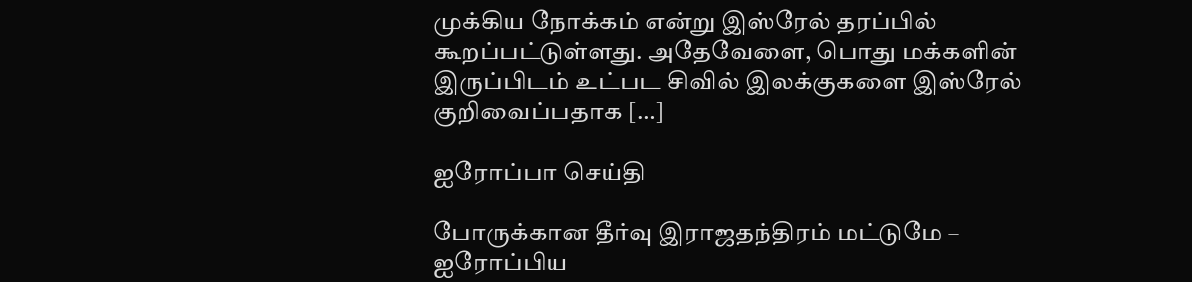முக்கிய நோக்கம் என்று இஸ்ரேல் தரப்பில் கூறப்பட்டுள்ளது. அதேவேளை, பொது மக்களின் இருப்பிடம் உட்பட சிவில் இலக்குகளை இஸ்ரேல் குறிவைப்பதாக […]

ஐரோப்பா செய்தி

போருக்கான தீர்வு இராஜதந்திரம் மட்டுமே – ஐரோப்பிய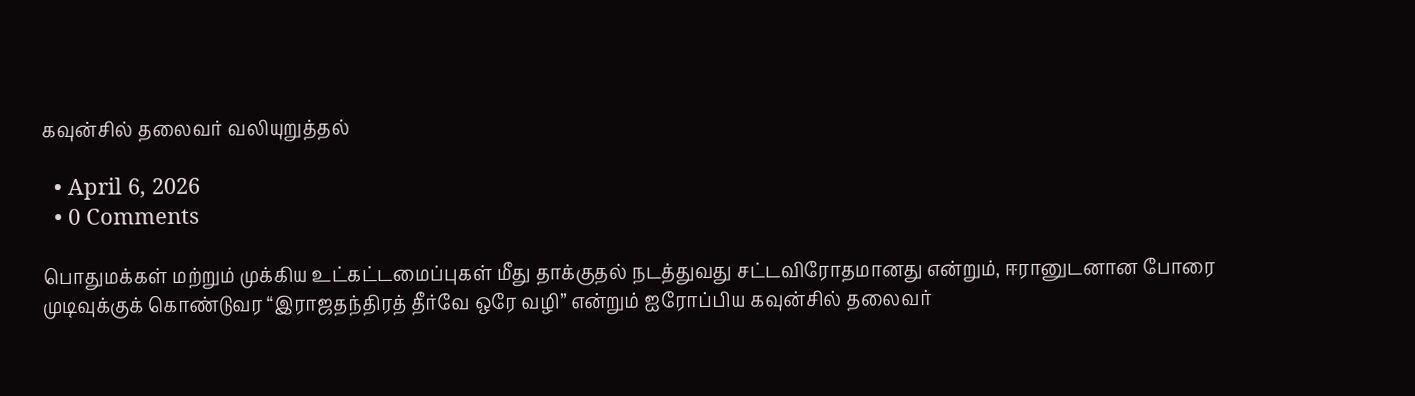கவுன்சில் தலைவர் வலியுறுத்தல்

  • April 6, 2026
  • 0 Comments

பொதுமக்கள் மற்றும் முக்கிய உட்கட்டமைப்புகள் மீது தாக்குதல் நடத்துவது சட்டவிரோதமானது என்றும், ஈரானுடனான போரை முடிவுக்குக் கொண்டுவர “இராஜதந்திரத் தீர்வே ஒரே வழி” என்றும் ஐரோப்பிய கவுன்சில் தலைவர்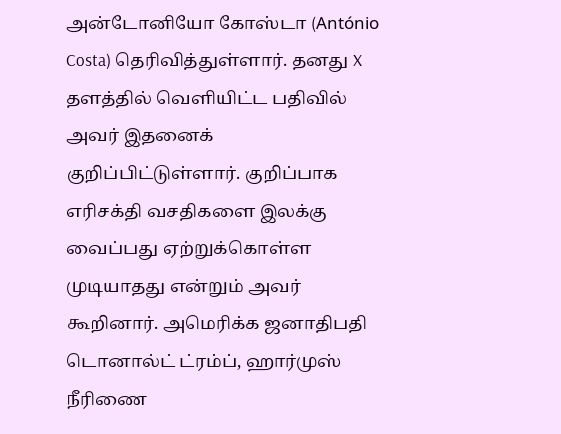அன்டோனியோ கோஸ்டா (António Costa) தெரிவித்துள்ளார். தனது X தளத்தில் வெளியிட்ட பதிவில் அவர் இதனைக் குறிப்பிட்டுள்ளார். குறிப்பாக எரிசக்தி வசதிகளை இலக்கு வைப்பது ஏற்றுக்கொள்ள முடியாதது என்றும் அவர் கூறினார். அமெரிக்க ஜனாதிபதி டொனால்ட் ட்ரம்ப், ஹார்முஸ் நீரிணை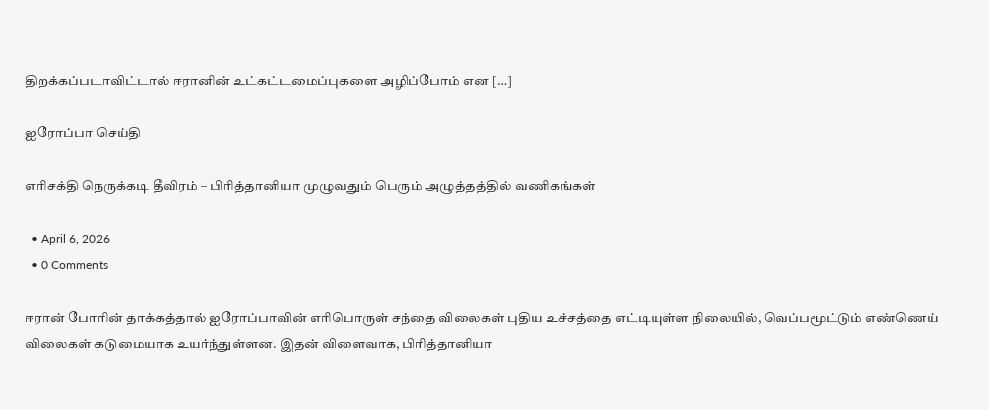திறக்கப்படாவிட்டால் ஈரானின் உட்கட்டமைப்புகளை அழிப்போம் என […]

ஐரோப்பா செய்தி

எரிசக்தி நெருக்கடி தீவிரம் – பிரித்தானியா முழுவதும் பெரும் அழுத்தத்தில் வணிகங்கள்

  • April 6, 2026
  • 0 Comments

ஈரான் போரின் தாக்கத்தால் ஐரோப்பாவின் எரிபொருள் சந்தை விலைகள் புதிய உச்சத்தை எட்டியுள்ள நிலையில், வெப்பமூட்டும் எண்ணெய் விலைகள் கடுமையாக உயர்ந்துள்ளன. இதன் விளைவாக, பிரித்தானியா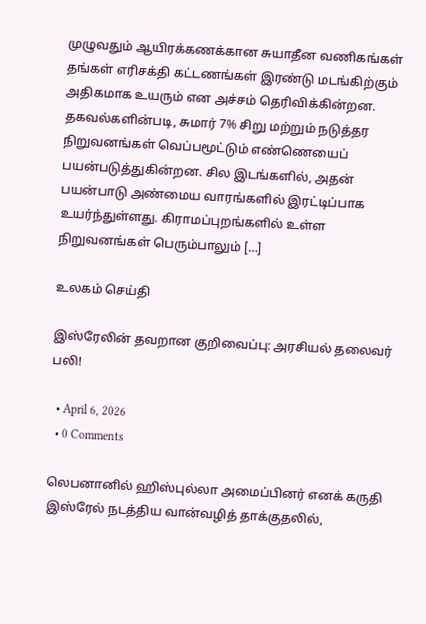முழுவதும் ஆயிரக்கணக்கான சுயாதீன வணிகங்கள் தங்கள் எரிசக்தி கட்டணங்கள் இரண்டு மடங்கிற்கும் அதிகமாக உயரும் என அச்சம் தெரிவிக்கின்றன. தகவல்களின்படி, சுமார் 7% சிறு மற்றும் நடுத்தர நிறுவனங்கள் வெப்பமூட்டும் எண்ணெயைப் பயன்படுத்துகின்றன. சில இடங்களில், அதன் பயன்பாடு அண்மைய வாரங்களில் இரட்டிப்பாக உயர்ந்துள்ளது. கிராமப்புறங்களில் உள்ள நிறுவனங்கள் பெரும்பாலும் […]

உலகம் செய்தி

இஸ்ரேலின் தவறான குறிவைப்பு: அரசியல் தலைவர் பலி!

  • April 6, 2026
  • 0 Comments

லெபனானில் ஹிஸ்புல்லா அமைப்பினர் எனக் கருதி இஸ்ரேல் நடத்திய வான்வழித் தாக்குதலில்,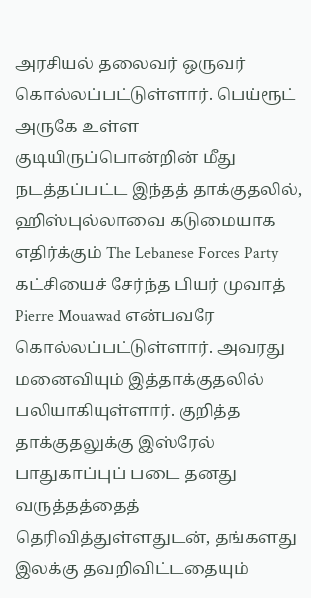அரசியல் தலைவர் ஒருவர் கொல்லப்பட்டுள்ளார். பெய்ரூட் அருகே உள்ள குடியிருப்பொன்றின் மீது நடத்தப்பட்ட இந்தத் தாக்குதலில், ஹிஸ்புல்லாவை கடுமையாக எதிர்க்கும் The Lebanese Forces Party கட்சியைச் சேர்ந்த பியர் முவாத் Pierre Mouawad என்பவரே கொல்லப்பட்டுள்ளார். அவரது மனைவியும் இத்தாக்குதலில் பலியாகியுள்ளார். குறித்த தாக்குதலுக்கு இஸ்ரேல் பாதுகாப்புப் படை தனது வருத்தத்தைத் தெரிவித்துள்ளதுடன், தங்களது இலக்கு தவறிவிட்டதையும்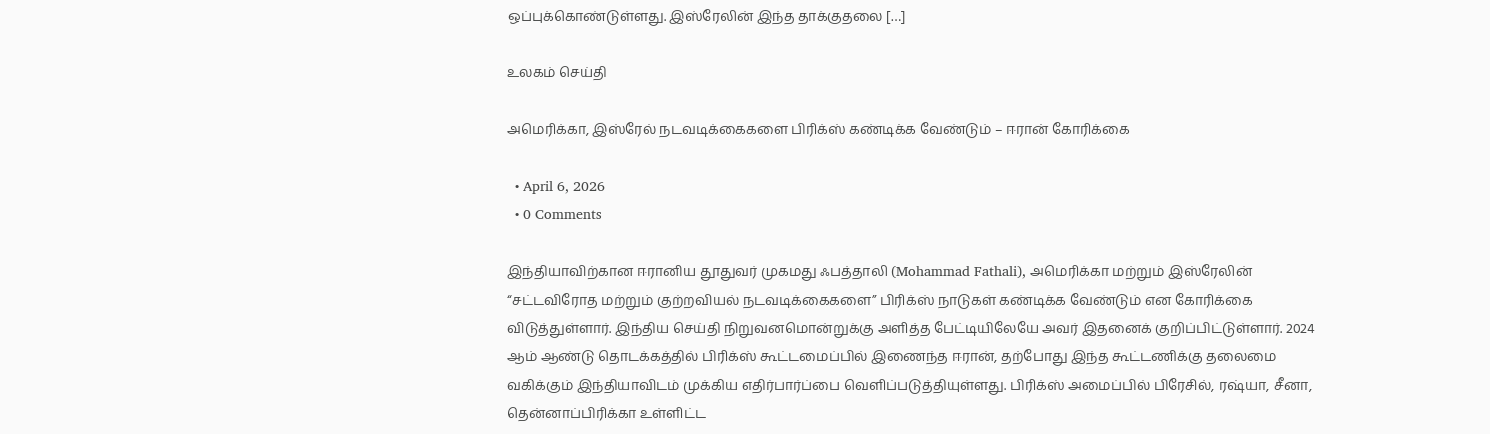ஒப்புக்கொண்டுள்ளது. இஸ்ரேலின் இந்த தாக்குதலை […]

உலகம் செய்தி

அமெரிக்கா, இஸ்ரேல் நடவடிக்கைகளை பிரிக்ஸ் கண்டிக்க வேண்டும் – ஈரான் கோரிக்கை

  • April 6, 2026
  • 0 Comments

இந்தியாவிற்கான ஈரானிய தூதுவர் முகமது ஃபத்தாலி (Mohammad Fathali), அமெரிக்கா மற்றும் இஸ்ரேலின் “சட்டவிரோத மற்றும் குற்றவியல் நடவடிக்கைகளை” பிரிக்ஸ் நாடுகள் கண்டிக்க வேண்டும் என கோரிக்கை விடுத்துள்ளார். இந்திய செய்தி நிறுவனமொன்றுக்கு அளித்த பேட்டியிலேயே அவர் இதனைக் குறிப்பிட்டுள்ளார். 2024 ஆம் ஆண்டு தொடக்கத்தில் பிரிக்ஸ் கூட்டமைப்பில் இணைந்த ஈரான், தற்போது இந்த கூட்டணிக்கு தலைமை வகிக்கும் இந்தியாவிடம் முக்கிய எதிர்பார்ப்பை வெளிப்படுத்தியுள்ளது. பிரிக்ஸ் அமைப்பில் பிரேசில், ரஷ்யா, சீனா, தென்னாப்பிரிக்கா உள்ளிட்ட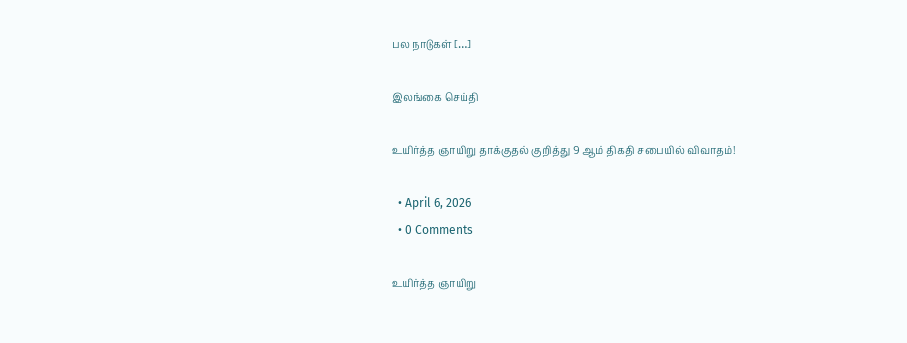பல நாடுகள் […]

இலங்கை செய்தி

உயிர்த்த ஞாயிறு தாக்குதல் குறித்து 9 ஆம் திகதி சபையில் விவாதம்!

  • April 6, 2026
  • 0 Comments

உயிர்த்த ஞாயிறு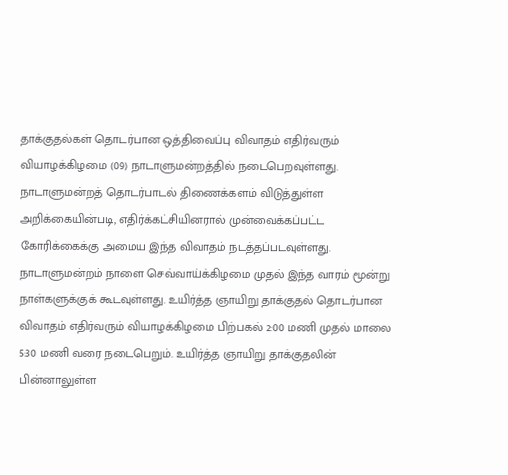தாக்குதல்கள் தொடர்பான ஒத்திவைப்பு விவாதம் எதிர்வரும் வியாழக்கிழமை (09) நாடாளுமன்றத்தில் நடைபெறவுள்ளது. நாடாளுமன்றத் தொடர்பாடல் திணைக்களம் விடுத்துள்ள அறிக்கையின்படி, எதிர்க்கட்சியினரால் முன்வைக்கப்பட்ட கோரிக்கைக்கு அமைய இந்த விவாதம் நடத்தப்படவுள்ளது. நாடாளுமன்றம் நாளை செவ்வாய்க்கிழமை முதல் இந்த வாரம் மூன்று நாள்களுக்குக் கூடவுள்ளது. உயிர்த்த ஞாயிறு தாக்குதல் தொடர்பான விவாதம் எதிர்வரும் வியாழக்கிழமை பிற்பகல் 2:00 மணி முதல் மாலை 5:30 மணி வரை நடைபெறும். உயிர்த்த ஞாயிறு தாக்குதலின் பின்னாலுள்ள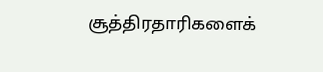சூத்திரதாரிகளைக்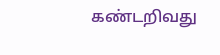கண்டறிவது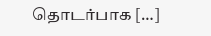தொடர்பாக […]